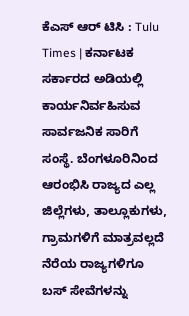ಕೆಎಸ್ ಆರ್ ಟಿಸಿ : Tulu Times | ಕರ್ನಾಟಕ ಸರ್ಕಾರದ ಅಡಿಯಲ್ಲಿ ಕಾರ್ಯನಿರ್ವಹಿಸುವ ಸಾರ್ವಜನಿಕ ಸಾರಿಗೆ ಸಂಸ್ಥೆ. ಬೆಂಗಳೂರಿನಿಂದ ಆರಂಭಿಸಿ ರಾಜ್ಯದ ಎಲ್ಲ ಜಿಲ್ಲೆಗಳು, ತಾಲ್ಲೂಕುಗಳು, ಗ್ರಾಮಗಳಿಗೆ ಮಾತ್ರವಲ್ಲದೆ ನೆರೆಯ ರಾಜ್ಯಗಳಿಗೂ ಬಸ್ ಸೇವೆಗಳನ್ನು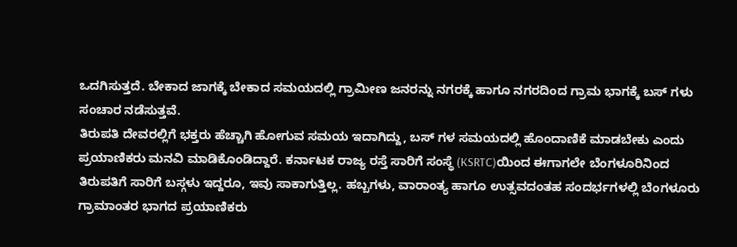ಒದಗಿಸುತ್ತದೆ. ಬೇಕಾದ ಜಾಗಕ್ಕೆ ಬೇಕಾದ ಸಮಯದಲ್ಲಿ ಗ್ರಾಮೀಣ ಜನರನ್ನು ನಗರಕ್ಕೆ ಹಾಗೂ ನಗರದಿಂದ ಗ್ರಾಮ ಭಾಗಕ್ಕೆ ಬಸ್ ಗಳು ಸಂಚಾರ ನಡೆಸುತ್ತವೆ.
ತಿರುಪತಿ ದೇವರಲ್ಲಿಗೆ ಭಕ್ತರು ಹೆಚ್ಚಾಗಿ ಹೋಗುವ ಸಮಯ ಇದಾಗಿದ್ದು, ಬಸ್ ಗಳ ಸಮಯದಲ್ಲಿ ಹೊಂದಾಣಿಕೆ ಮಾಡಬೇಕು ಎಂದು ಪ್ರಯಾಣಿಕರು ಮನವಿ ಮಾಡಿಕೊಂಡಿದ್ದಾರೆ. ಕರ್ನಾಟಕ ರಾಜ್ಯ ರಸ್ತೆ ಸಾರಿಗೆ ಸಂಸ್ಥೆ (KSRTC)ಯಿಂದ ಈಗಾಗಲೇ ಬೆಂಗಳೂರಿನಿಂದ ತಿರುಪತಿಗೆ ಸಾರಿಗೆ ಬಸ್ಗಳು ಇದ್ದರೂ, ಇವು ಸಾಕಾಗುತ್ತಿಲ್ಲ. ಹಬ್ಬಗಳು, ವಾರಾಂತ್ಯ ಹಾಗೂ ಉತ್ಸವದಂತಹ ಸಂದರ್ಭಗಳಲ್ಲಿ ಬೆಂಗಳೂರು ಗ್ರಾಮಾಂತರ ಭಾಗದ ಪ್ರಯಾಣಿಕರು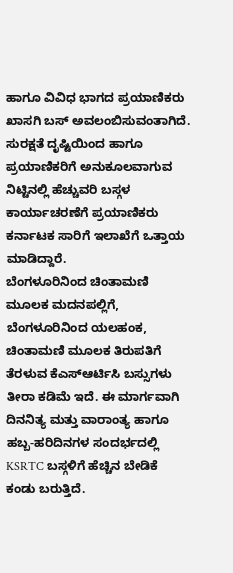ಹಾಗೂ ವಿವಿಧ ಭಾಗದ ಪ್ರಯಾಣಿಕರು ಖಾಸಗಿ ಬಸ್ ಅವಲಂಬಿಸುವಂತಾಗಿದೆ. ಸುರಕ್ಷತೆ ದೃಷ್ಟಿಯಿಂದ ಹಾಗೂ ಪ್ರಯಾಣಿಕರಿಗೆ ಅನುಕೂಲವಾಗುವ ನಿಟ್ಟಿನಲ್ಲಿ ಹೆಚ್ಚುವರಿ ಬಸ್ಗಳ ಕಾರ್ಯಾಚರಣೆಗೆ ಪ್ರಯಾಣಿಕರು ಕರ್ನಾಟಕ ಸಾರಿಗೆ ಇಲಾಖೆಗೆ ಒತ್ತಾಯ ಮಾಡಿದ್ದಾರೆ.
ಬೆಂಗಳೂರಿನಿಂದ ಚಿಂತಾಮಣಿ ಮೂಲಕ ಮದನಪಲ್ಲಿಗೆ, ಬೆಂಗಳೂರಿನಿಂದ ಯಲಹಂಕ, ಚಿಂತಾಮಣಿ ಮೂಲಕ ತಿರುಪತಿಗೆ ತೆರಳುವ ಕೆಎಸ್ಆರ್ಟಿಸಿ ಬಸ್ಸುಗಳು ತೀರಾ ಕಡಿಮೆ ಇದೆ. ಈ ಮಾರ್ಗವಾಗಿ ದಿನನಿತ್ಯ ಮತ್ತು ವಾರಾಂತ್ಯ ಹಾಗೂ ಹಬ್ಬ-ಹರಿದಿನಗಳ ಸಂದರ್ಭದಲ್ಲಿ KSRTC ಬಸ್ಗಳಿಗೆ ಹೆಚ್ಚಿನ ಬೇಡಿಕೆ ಕಂಡು ಬರುತ್ತಿದೆ.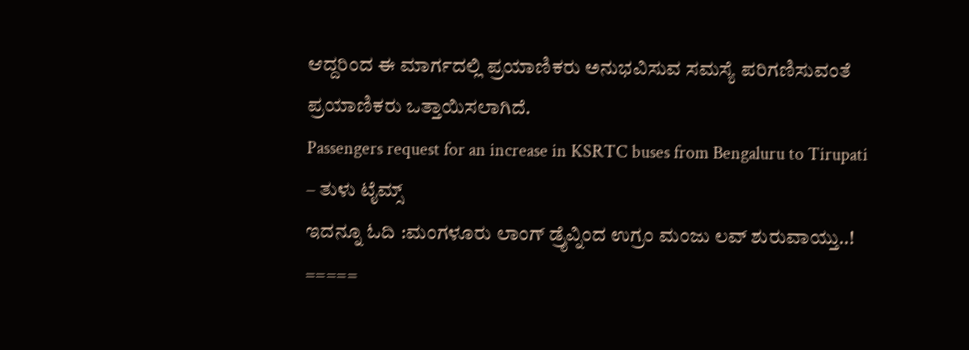ಆದ್ದರಿಂದ ಈ ಮಾರ್ಗದಲ್ಲಿ ಪ್ರಯಾಣಿಕರು ಅನುಭವಿಸುವ ಸಮಸ್ಯೆ ಪರಿಗಣಿಸುವಂತೆ ಪ್ರಯಾಣಿಕರು ಒತ್ತಾಯಿಸಲಾಗಿದೆ.
Passengers request for an increase in KSRTC buses from Bengaluru to Tirupati – ತುಳು ಟೈಮ್ಸ್
ಇದನ್ನೂ ಓದಿ :ಮಂಗಳೂರು ಲಾಂಗ್ ಡ್ರೈವ್ನಿಂದ ಉಗ್ರಂ ಮಂಜು ಲವ್ ಶುರುವಾಯ್ತು..!
=====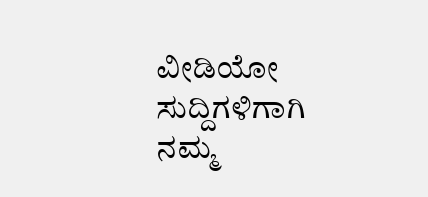ವೀಡಿಯೋ ಸುದ್ದಿಗಳಿಗಾಗಿ ನಮ್ಮ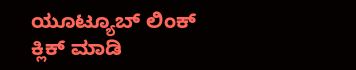ಯೂಟ್ಯೂಬ್ ಲಿಂಕ್ ಕ್ಲಿಕ್ ಮಾಡಿ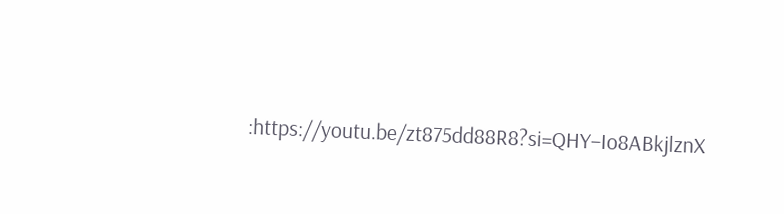:https://youtu.be/zt875dd88R8?si=QHY–Io8ABkjlznX